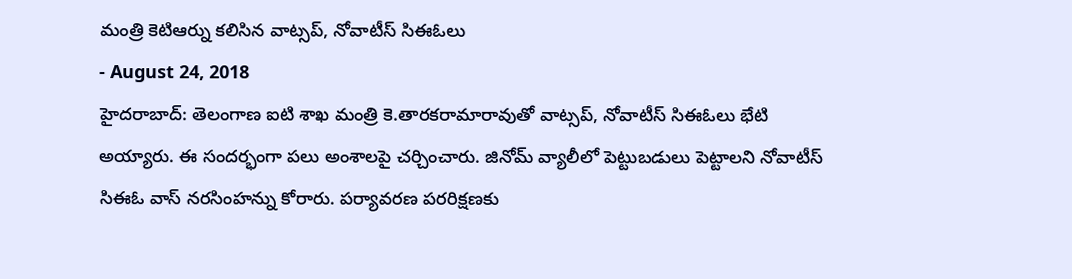మంత్రి కెటిఆర్ను కలిసిన వాట్సప్, నోవాటీస్ సిఈఓలు
- August 24, 2018
హైదరాబాద్: తెలంగాణ ఐటి శాఖ మంత్రి కె.తారకరామారావుతో వాట్సప్, నోవాటీస్ సిఈఓలు భేటి అయ్యారు. ఈ సందర్భంగా పలు అంశాలపై చర్చించారు. జినోమ్ వ్యాలీలో పెట్టుబడులు పెట్టాలని నోవాటీస్ సిఈఓ వాస్ నరసింహన్ను కోరారు. పర్యావరణ పరరిక్షణకు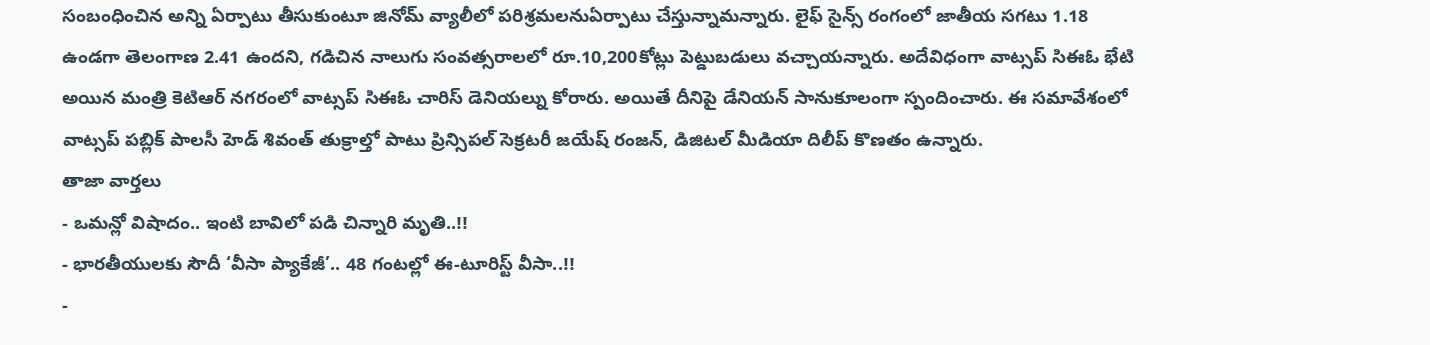సంబంధించిన అన్ని ఏర్పాటు తీసుకుంటూ జినోమ్ వ్యాలీలో పరిశ్రమలనుఏర్పాటు చేస్తున్నామన్నారు. లైఫ్ సైన్స్ రంగంలో జాతీయ సగటు 1.18 ఉండగా తెలంగాణ 2.41 ఉందని, గడిచిన నాలుగు సంవత్సరాలలో రూ.10,200కోట్లు పెట్డుబడులు వచ్చాయన్నారు. అదేవిధంగా వాట్సప్ సిఈఓ భేటి అయిన మంత్రి కెటిఆర్ నగరంలో వాట్సప్ సిఈఓ చారిస్ డెనియల్ను కోరారు. అయితే దీనిపై డేనియన్ సానుకూలంగా స్పందించారు. ఈ సమావేశంలో వాట్సప్ పబ్లిక్ పాలసీ హెడ్ శివంత్ తుక్రాల్తో పాటు ప్రిన్సిపల్ సెక్రటరీ జయేష్ రంజన్, డిజిటల్ మీడియా దిలీప్ కొణతం ఉన్నారు.
తాజా వార్తలు
- ఒమన్లో విషాదం.. ఇంటి బావిలో పడి చిన్నారి మృతి..!!
- భారతీయులకు సౌదీ ‘వీసా ప్యాకేజీ’.. 48 గంటల్లో ఈ-టూరిస్ట్ వీసా..!!
-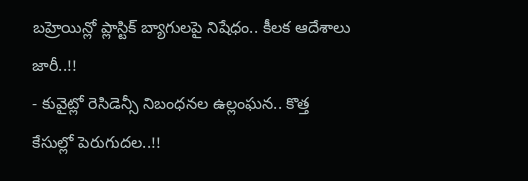బహ్రెయిన్లో ప్లాస్టిక్ బ్యాగులపై నిషేధం.. కీలక ఆదేశాలు జారీ..!!
- కువైట్లో రెసిడెన్సీ నిబంధనల ఉల్లంఘన.. కొత్త కేసుల్లో పెరుగుదల..!!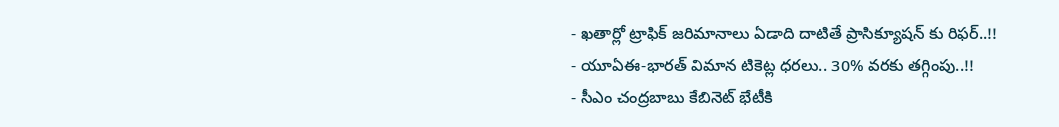- ఖతార్లో ట్రాఫిక్ జరిమానాలు ఏడాది దాటితే ప్రాసిక్యూషన్ కు రిఫర్..!!
- యూఏఈ-భారత్ విమాన టికెట్ల ధరలు.. 30% వరకు తగ్గింపు..!!
- సీఎం చంద్రబాబు కేబినెట్ భేటీకి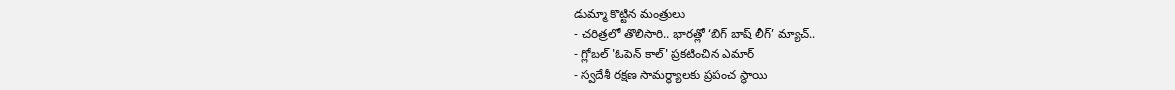డుమ్మా కొట్టిన మంత్రులు
- చరిత్రలో తొలిసారి.. భారత్లో ‘బిగ్ బాష్ లీగ్’ మ్యాచ్..
- గ్లోబల్ 'ఓపెన్ కాల్' ప్రకటించిన ఎమార్
- స్వదేశీ రక్షణ సామర్థ్యాలకు ప్రపంచ స్థాయి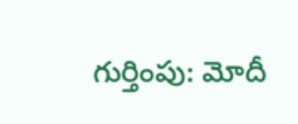గుర్తింపు: మోదీ